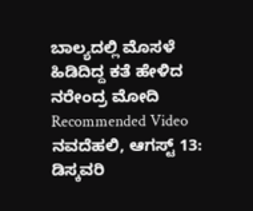ಬಾಲ್ಯದಲ್ಲಿ ಮೊಸಳೆ ಹಿಡಿದಿದ್ದ ಕತೆ ಹೇಳಿದ ನರೇಂದ್ರ ಮೋದಿ
Recommended Video
ನವದೆಹಲಿ, ಆಗಸ್ಟ್ 13: ಡಿಸ್ಕವರಿ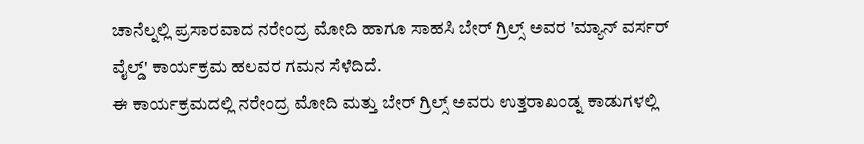ಚಾನೆಲ್ನಲ್ಲಿ ಪ್ರಸಾರವಾದ ನರೇಂದ್ರ ಮೋದಿ ಹಾಗೂ ಸಾಹಸಿ ಬೇರ್ ಗ್ರಿಲ್ಸ್ ಅವರ 'ಮ್ಯಾನ್ ವರ್ಸರ್ ವೈಲ್ಡ್' ಕಾರ್ಯಕ್ರಮ ಹಲವರ ಗಮನ ಸೆಳೆದಿದೆ.
ಈ ಕಾರ್ಯಕ್ರಮದಲ್ಲಿ ನರೇಂದ್ರ ಮೋದಿ ಮತ್ತು ಬೇರ್ ಗ್ರಿಲ್ಸ್ ಅವರು ಉತ್ತರಾಖಂಡ್ನ ಕಾಡುಗಳಲ್ಲಿ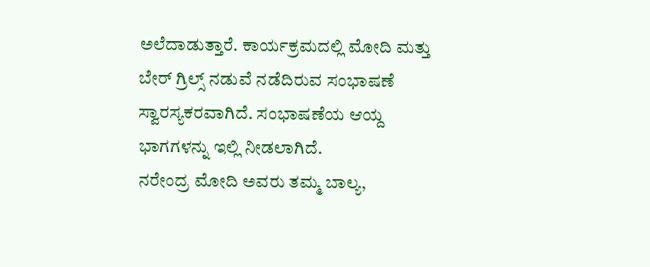ಅಲೆದಾಡುತ್ತಾರೆ. ಕಾರ್ಯಕ್ರಮದಲ್ಲಿ ಮೋದಿ ಮತ್ತು ಬೇರ್ ಗ್ರಿಲ್ಸ್ ನಡುವೆ ನಡೆದಿರುವ ಸಂಭಾಷಣೆ ಸ್ವಾರಸ್ಯಕರವಾಗಿದೆ. ಸಂಭಾಷಣೆಯ ಆಯ್ದ ಭಾಗಗಳನ್ನು ಇಲ್ಲಿ ನೀಡಲಾಗಿದೆ.
ನರೇಂದ್ರ ಮೋದಿ ಅವರು ತಮ್ಮ ಬಾಲ್ಯ,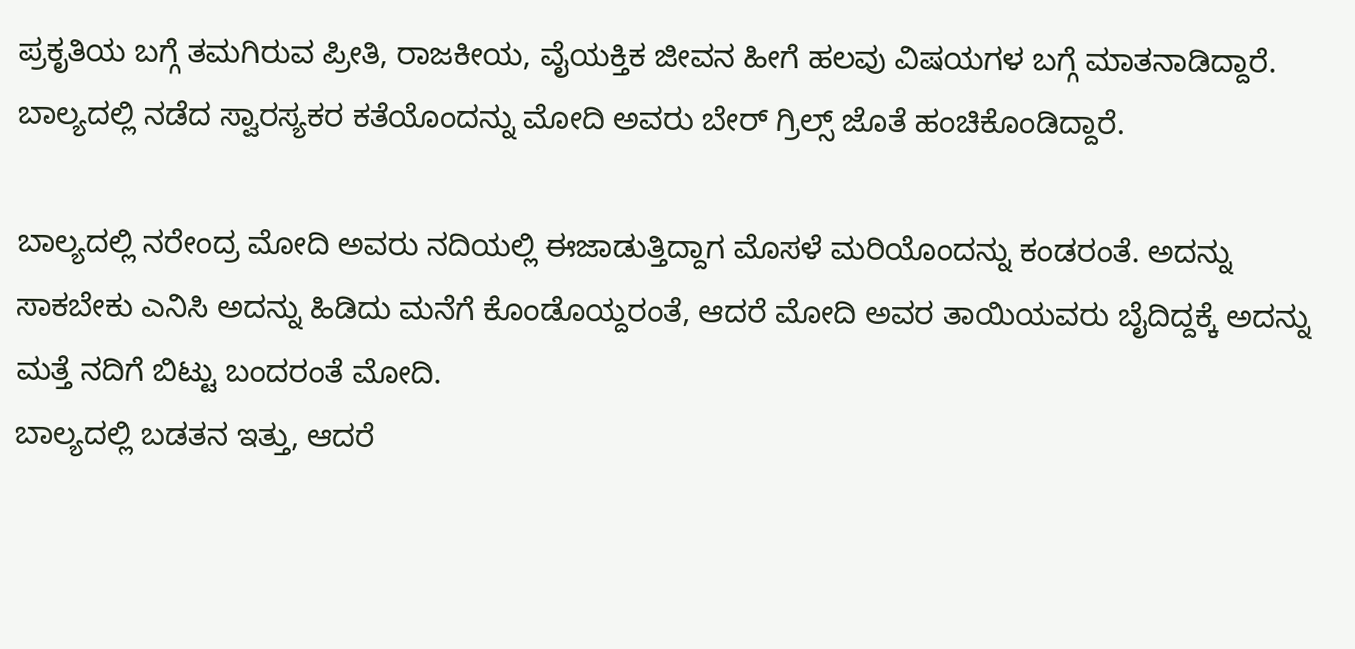ಪ್ರಕೃತಿಯ ಬಗ್ಗೆ ತಮಗಿರುವ ಪ್ರೀತಿ, ರಾಜಕೀಯ, ವೈಯಕ್ತಿಕ ಜೀವನ ಹೀಗೆ ಹಲವು ವಿಷಯಗಳ ಬಗ್ಗೆ ಮಾತನಾಡಿದ್ದಾರೆ. ಬಾಲ್ಯದಲ್ಲಿ ನಡೆದ ಸ್ವಾರಸ್ಯಕರ ಕತೆಯೊಂದನ್ನು ಮೋದಿ ಅವರು ಬೇರ್ ಗ್ರಿಲ್ಸ್ ಜೊತೆ ಹಂಚಿಕೊಂಡಿದ್ದಾರೆ.

ಬಾಲ್ಯದಲ್ಲಿ ನರೇಂದ್ರ ಮೋದಿ ಅವರು ನದಿಯಲ್ಲಿ ಈಜಾಡುತ್ತಿದ್ದಾಗ ಮೊಸಳೆ ಮರಿಯೊಂದನ್ನು ಕಂಡರಂತೆ. ಅದನ್ನು ಸಾಕಬೇಕು ಎನಿಸಿ ಅದನ್ನು ಹಿಡಿದು ಮನೆಗೆ ಕೊಂಡೊಯ್ದರಂತೆ, ಆದರೆ ಮೋದಿ ಅವರ ತಾಯಿಯವರು ಬೈದಿದ್ದಕ್ಕೆ ಅದನ್ನು ಮತ್ತೆ ನದಿಗೆ ಬಿಟ್ಟು ಬಂದರಂತೆ ಮೋದಿ.
ಬಾಲ್ಯದಲ್ಲಿ ಬಡತನ ಇತ್ತು, ಆದರೆ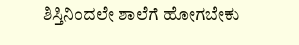ಶಿಸ್ತಿನಿಂದಲೇ ಶಾಲೆಗೆ ಹೋಗಬೇಕು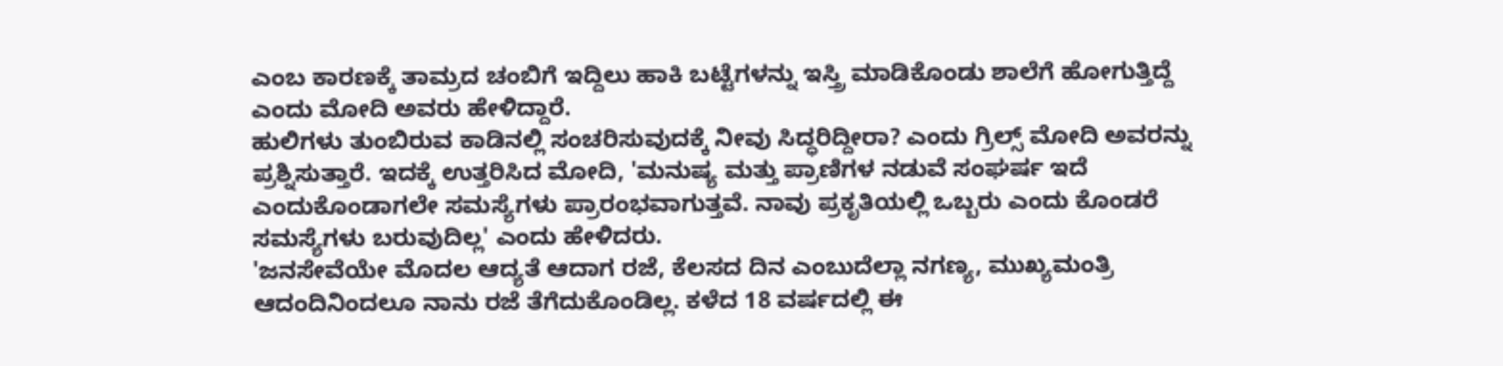ಎಂಬ ಕಾರಣಕ್ಕೆ ತಾಮ್ರದ ಚಂಬಿಗೆ ಇದ್ದಿಲು ಹಾಕಿ ಬಟ್ಟೆಗಳನ್ನು ಇಸ್ತ್ರಿ ಮಾಡಿಕೊಂಡು ಶಾಲೆಗೆ ಹೋಗುತ್ತಿದ್ದೆ ಎಂದು ಮೋದಿ ಅವರು ಹೇಳಿದ್ದಾರೆ.
ಹುಲಿಗಳು ತುಂಬಿರುವ ಕಾಡಿನಲ್ಲಿ ಸಂಚರಿಸುವುದಕ್ಕೆ ನೀವು ಸಿದ್ಧರಿದ್ದೀರಾ? ಎಂದು ಗ್ರಿಲ್ಸ್ ಮೋದಿ ಅವರನ್ನು ಪ್ರಶ್ನಿಸುತ್ತಾರೆ. ಇದಕ್ಕೆ ಉತ್ತರಿಸಿದ ಮೋದಿ, 'ಮನುಷ್ಯ ಮತ್ತು ಪ್ರಾಣಿಗಳ ನಡುವೆ ಸಂಘರ್ಷ ಇದೆ ಎಂದುಕೊಂಡಾಗಲೇ ಸಮಸ್ಯೆಗಳು ಪ್ರಾರಂಭವಾಗುತ್ತವೆ. ನಾವು ಪ್ರಕೃತಿಯಲ್ಲಿ ಒಬ್ಬರು ಎಂದು ಕೊಂಡರೆ ಸಮಸ್ಯೆಗಳು ಬರುವುದಿಲ್ಲ' ಎಂದು ಹೇಳಿದರು.
'ಜನಸೇವೆಯೇ ಮೊದಲ ಆದ್ಯತೆ ಆದಾಗ ರಜೆ, ಕೆಲಸದ ದಿನ ಎಂಬುದೆಲ್ಲಾ ನಗಣ್ಯ, ಮುಖ್ಯಮಂತ್ರಿ ಆದಂದಿನಿಂದಲೂ ನಾನು ರಜೆ ತೆಗೆದುಕೊಂಡಿಲ್ಲ. ಕಳೆದ 18 ವರ್ಷದಲ್ಲಿ ಈ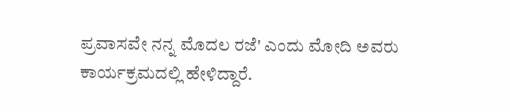ಪ್ರವಾಸವೇ ನನ್ನ ಮೊದಲ ರಜೆ' ಎಂದು ಮೋದಿ ಅವರು ಕಾರ್ಯಕ್ರಮದಲ್ಲಿ ಹೇಳಿದ್ದಾರೆ.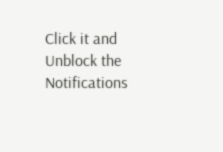Click it and Unblock the Notifications